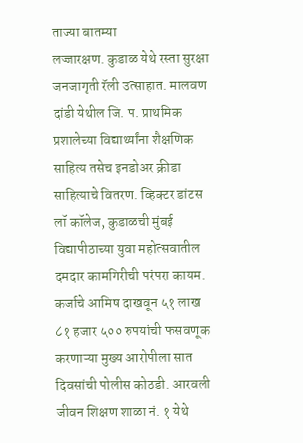ताज्या बातम्या
लज्जारक्षण. कुडाळ येथे रस्ता सुरक्षा जनजागृती रॅली उत्साहात. मालवण दांडी येथील जि. प. प्राथमिक प्रशालेच्या विद्यार्थ्यांना शैक्षणिक साहित्य तसेच इनडोअर क्रीडा साहित्याचे वितरण. व्हिक्टर डांटस लॉ कॉलेज, कुडाळची मुंबई विद्यापीठाच्या युवा महोत्सवातील दमदार कामगिरीची परंपरा कायम. कर्जाचे आमिष दाखवून ५१ लाख ८१ हजार ५०० रुपयांची फसवणूक करणाऱ्या मुख्य आरोपीला सात दिवसांची पोलीस कोठडी. आरवली जीवन शिक्षण शाळा नं. १ येथे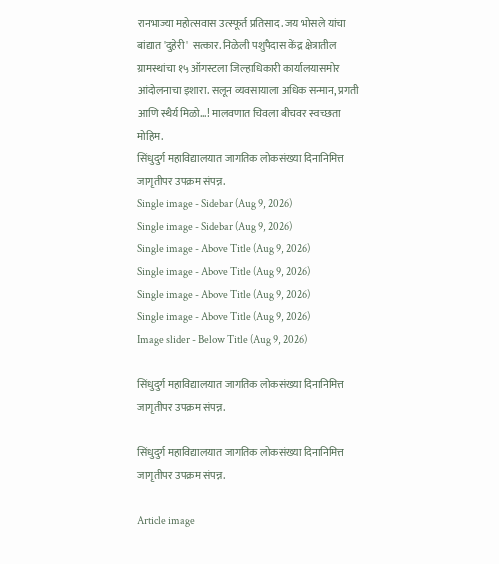रानभाज्या महोत्सवास उत्स्फूर्त प्रतिसाद. जय भोसले यांचा बांद्यात 'दुहेरी'  सत्कार. निळेली पशुपैदास केंद्र क्षेत्रातील ग्रामस्थांचा १५ ऑगस्टला जिल्हाधिकारी कार्यालयासमोर आंदोलनाचा इशारा. सलून व्यवसायाला अधिक सन्मान, प्रगती आणि स्थैर्य मिळो...! मालवणात चिवला बीचवर स्वच्छता मोहिम.
सिंधुदुर्ग महाविद्यालयात जागतिक लोकसंख्या दिनानिमित्त जागृतीपर उपक्रम संपन्न.
Single image - Sidebar (Aug 9, 2026)
Single image - Sidebar (Aug 9, 2026)
Single image - Above Title (Aug 9, 2026)
Single image - Above Title (Aug 9, 2026)
Single image - Above Title (Aug 9, 2026)
Single image - Above Title (Aug 9, 2026)
Image slider - Below Title (Aug 9, 2026)

सिंधुदुर्ग महाविद्यालयात जागतिक लोकसंख्या दिनानिमित्त जागृतीपर उपक्रम संपन्न.

सिंधुदुर्ग महाविद्यालयात जागतिक लोकसंख्या दिनानिमित्त जागृतीपर उपक्रम संपन्न.

Article image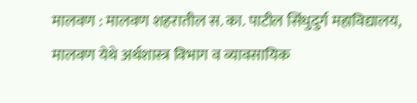मालवण : मालवण शहरातील स. का. पाटील सिंधुदुर्ग महाविद्यालय, मालवण येथे अर्थशास्त्र विभाग व व्यावसायिक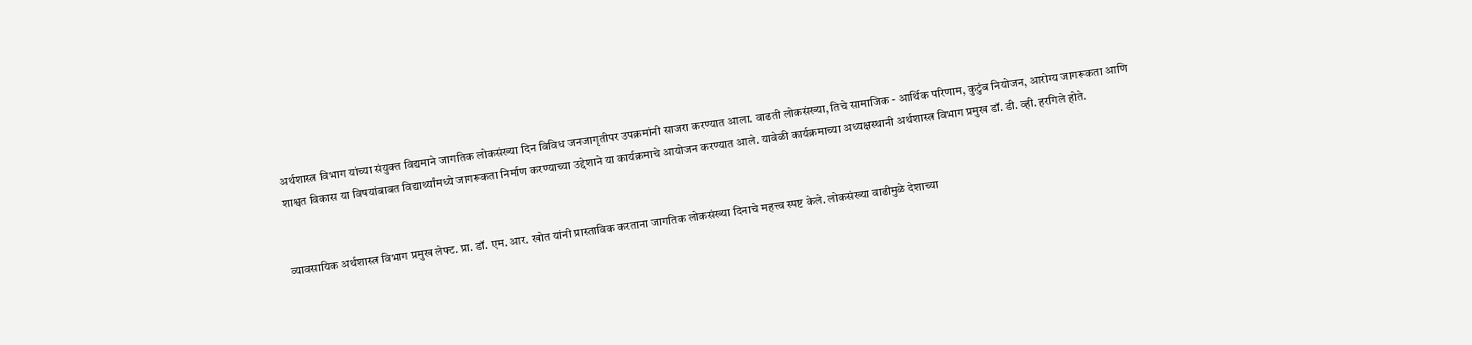अर्थशास्त्र विभाग यांच्या संयुक्त विद्यमाने जागतिक लोकसंख्या दिन विविध जनजागृतीपर उपक्रमांनी साजरा करण्यात आला. वाढती लोकसंख्या, तिचे सामाजिक - आर्थिक परिणाम, कुटुंब नियोजन, आरोग्य जागरूकता आणि शाश्वत विकास या विषयांबाबत विद्यार्थ्यांमध्ये जागरूकता निर्माण करण्याच्या उद्देशाने या कार्यक्रमाचे आयोजन करण्यात आले. यावेळी कार्यक्रमाच्या अध्यक्षस्थानी अर्थशास्त्र विभाग प्रमुख डॉ. डी. व्ही. हरगिले होते.


व्यावसायिक अर्थशास्त्र विभाग प्रमुख लेफ्ट. प्रा. डॉ. एम. आर. खोत यांनी प्रास्ताविक करताना जागतिक लोकसंख्या दिनाचे महत्त्व स्पष्ट केले. लोकसंख्या वाढीमुळे देशाच्या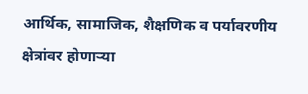आर्थिक, सामाजिक, शैक्षणिक व पर्यावरणीय क्षेत्रांवर होणाऱ्या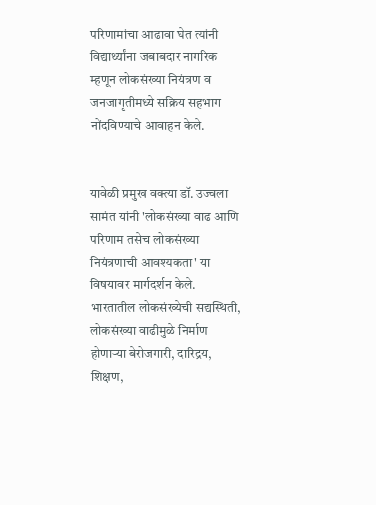परिणामांचा आढावा घेत त्यांनी विद्यार्थ्यांना जबाबदार नागरिक म्हणून लोकसंख्या नियंत्रण व जनजागृतीमध्ये सक्रिय सहभाग नोंदविण्याचे आवाहन केले.


यावेळी प्रमुख वक्त्या डॉ. उज्वला सामंत यांनी 'लोकसंख्या वाढ आणि परिणाम तसेच लोकसंख्या नियंत्रणाची आवश्यकता' या विषयावर मार्गदर्शन केले. भारतातील लोकसंख्येची सद्यस्थिती, लोकसंख्या वाढीमुळे निर्माण होणाऱ्या बेरोजगारी, दारिद्रय, शिक्षण,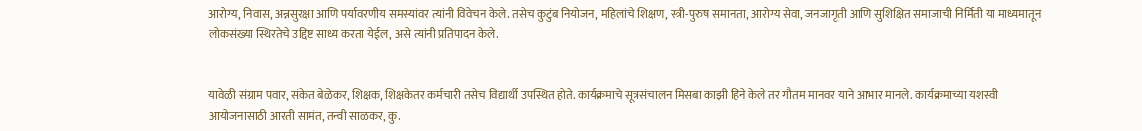आरोग्य, निवास, अन्नसुरक्षा आणि पर्यावरणीय समस्यांवर त्यांनी विवेचन केले. तसेच कुटुंब नियोजन, महिलांचे शिक्षण, स्त्री-पुरुष समानता, आरोग्य सेवा, जनजागृती आणि सुशिक्षित समाजाची निर्मिती या माध्यमातून लोकसंख्या स्थिरतेचे उद्दिष्ट साध्य करता येईल, असे त्यांनी प्रतिपादन केले.


यावेळी संग्राम पवार, संकेत बेळेकर, शिक्षक, शिक्षकेतर कर्मचारी तसेच विद्यार्थी उपस्थित होते. कार्यक्रमाचे सूत्रसंचालन मिसबा काझी हिने केले तर गौतम मानवर याने आभार मानले. कार्यक्रमाच्या यशस्वी आयोजनासाठी आरती सामंत, तन्वी साळकर, कु.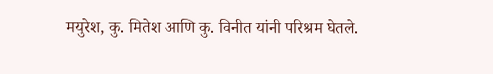मयुरेश, कु. मितेश आणि कु. विनीत यांनी परिश्रम घेतले.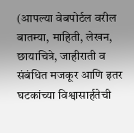(आपल्या वेबपोर्टल वरील बातम्या, माहिती, लेखन, छायाचित्रे, जाहीराती व संबंधित मजकूर आणि इतर घटकांच्या विश्वासार्हतेची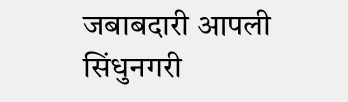जबाबदारी आपली सिंधुनगरी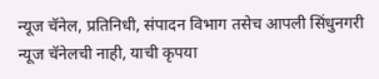न्यूज चॅनेल, प्रतिनिधी, संपादन विभाग तसेच आपली सिंधुनगरी न्यूज चॅनेलची नाही, याची कृपया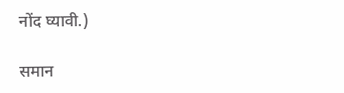नोंद घ्यावी.)

समान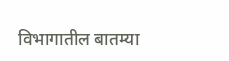विभागातील बातम्या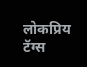लोकप्रिय टॅग्स